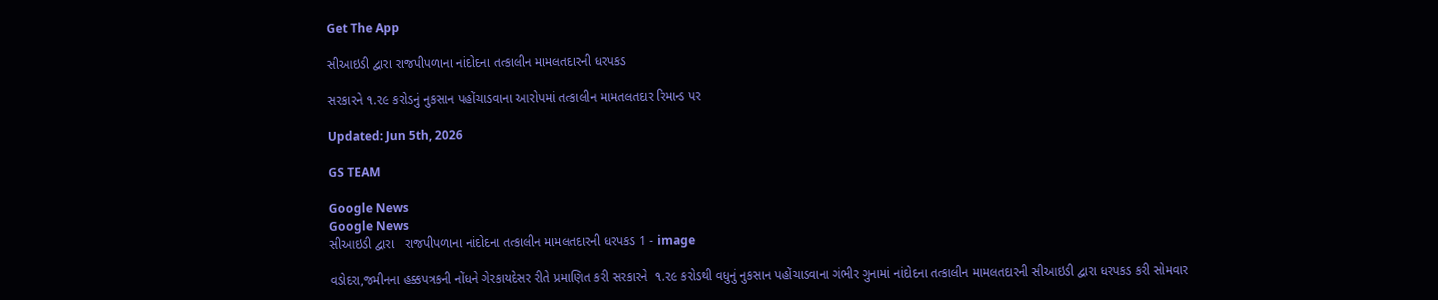Get The App

સીઆઇડી દ્વારા રાજપીપળાના નાંદોદના તત્કાલીન મામલતદારની ધરપકડ

સરકારને ૧.૨૯ કરોડનું નુકસાન પહોંચાડવાના આરોપમાં તત્કાલીન મામતલતદાર રિમાન્ડ પર

Updated: Jun 5th, 2026

GS TEAM

Google News
Google News
સીઆઇડી દ્વારા   રાજપીપળાના નાંદોદના તત્કાલીન મામલતદારની ધરપકડ 1 - image

વડોદરા,જમીનના હક્કપત્રકની નોંધને ગેરકાયદેસર રીતે પ્રમાણિત કરી સરકારને  ૧.૨૯ કરોડથી વધુનું નુકસાન પહોંચાડવાના ગંભીર ગુનામાં નાંદોદના તત્કાલીન મામલતદારની સીઆઇડી દ્વારા ધરપકડ કરી સોમવાર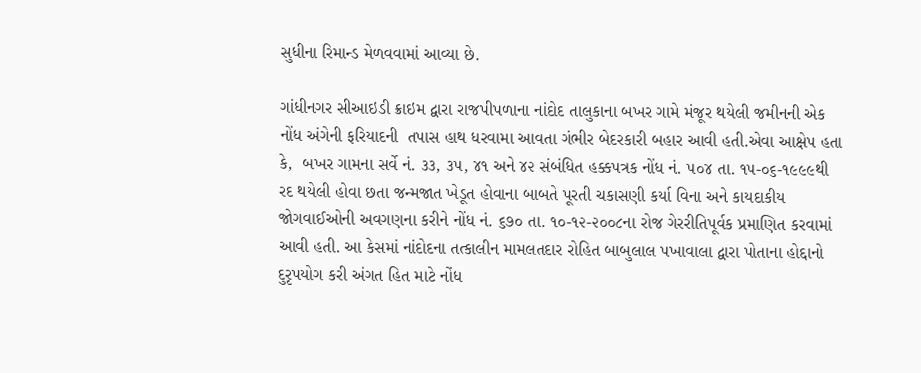સુધીના રિમાન્ડ મેળવવામાં આવ્યા છે.

ગાંધીનગર સીઆઇડી ક્રાઇમ દ્વારા રાજપીપળાના નાંદોદ તાલુકાના બખર ગામે મંજૂર થયેલી જમીનની એક નોંધ અંગેની ફરિયાદની  તપાસ હાથ ધરવામા આવતા ગંભીર બેદરકારી બહાર આવી હતી.એવા આક્ષેપ હતા  કે,  બખર ગામના સર્વે નં. ૩૩, ૩૫, ૪૧ અને ૪૨ સંબંધિત હક્કપત્રક નોંધ નં. ૫૦૪ તા. ૧૫-૦૬-૧૯૯૯થી રદ થયેલી હોવા છતા જન્મજાત ખેડૂત હોવાના બાબતે પૂરતી ચકાસણી કર્યા વિના અને કાયદાકીય જોગવાઈઓની અવગણના કરીને નોંધ નં. ૬૭૦ તા. ૧૦-૧૨-૨૦૦૮ના રોજ ગેરરીતિપૂર્વક પ્રમાણિત કરવામાં આવી હતી. આ કેસમાં નાંદોદના તત્કાલીન મામલતદાર રોહિત બાબુલાલ પખાવાલા દ્વારા પોતાના હોદ્દાનો દુરૃપયોગ કરી અંગત હિત માટે નોંધ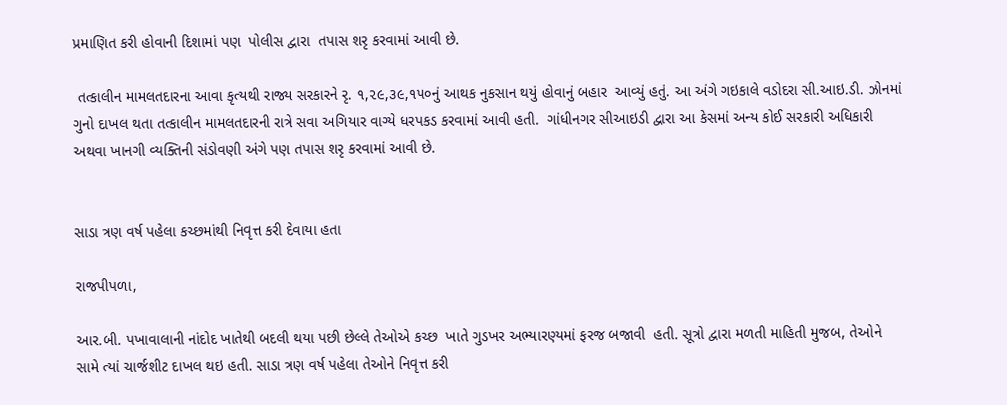પ્રમાણિત કરી હોવાની દિશામાં પણ  પોલીસ દ્વારા  તપાસ શરૃ કરવામાં આવી છે.

 તત્કાલીન મામલતદારના આવા કૃત્યથી રાજ્ય સરકારને રૃ. ૧,૨૯,૩૯,૧૫૦નું આથક નુકસાન થયું હોવાનું બહાર  આવ્યું હતું. આ અંગે ગઇકાલે વડોદરા સી.આઇ.ડી. ઝોનમાં ગુનો દાખલ થતા તત્કાલીન મામલતદારની રાત્રે સવા અગિયાર વાગ્યે ધરપકડ કરવામાં આવી હતી.  ગાંધીનગર સીઆઇડી દ્વારા આ કેસમાં અન્ય કોઈ સરકારી અધિકારી અથવા ખાનગી વ્યક્તિની સંડોવણી અંગે પણ તપાસ શરૃ કરવામાં આવી છે.


સાડા ત્રણ વર્ષ પહેલા કચ્છમાંથી નિવૃત્ત કરી દેવાયા હતા

રાજપીપળા,

આર.બી. પખાવાલાની નાંદોદ ખાતેથી બદલી થયા પછી છેલ્લે તેઓએ કચ્છ  ખાતે ગુડખર અભ્યારણ્યમાં ફરજ બજાવી  હતી. સૂત્રો દ્વારા મળતી માહિતી મુજબ, તેઓને સામે ત્યાં ચાર્જશીટ દાખલ થઇ હતી. સાડા ત્રણ વર્ષ પહેલા તેઓને નિવૃત્ત કરી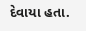દેવાયા હતા.